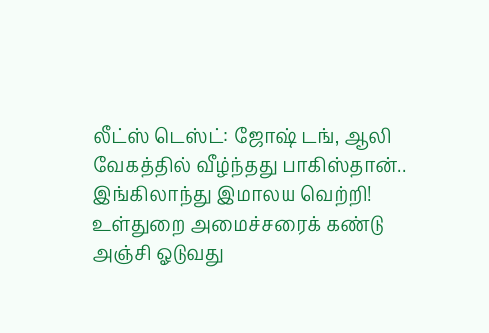லீட்ஸ் டெஸ்ட்: ஜோஷ் டங், ஆலி வேகத்தில் வீழ்ந்தது பாகிஸ்தான்.. இங்கிலாந்து இமாலய வெற்றி! உள்துறை அமைச்சரைக் கண்டு அஞ்சி ஓடுவது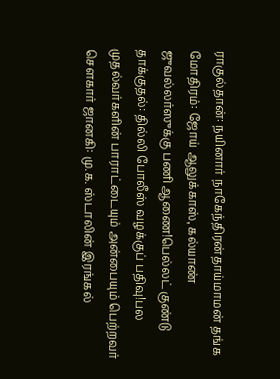ராகுல்தான்: நயினார் நாகேந்திரன்தாய்மாமன் தங்க மோதிரம்: ஜோய் ஆலுக்காஸ், கல்யாண் ஜுவல்லர்ஸுக்கு பணி ஆணை!பெல்லட் குண்டு தாக்குதல்: தில்லி போலீஸ் வழக்குப் பதிவு!பல முதல்வர்களின் பாராட்டையும் அன்பையும் பெற்றவர் சௌகார் ஜானகி: மு.க. ஸ்டாலின் இரங்கல்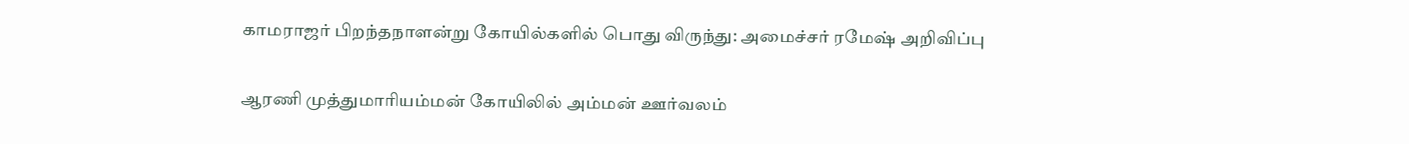காமராஜர் பிறந்தநாளன்று கோயில்களில் பொது விருந்து: அமைச்சர் ரமேஷ் அறிவிப்பு

ஆரணி முத்துமாரியம்மன் கோயிலில் அம்மன் ஊர்வலம்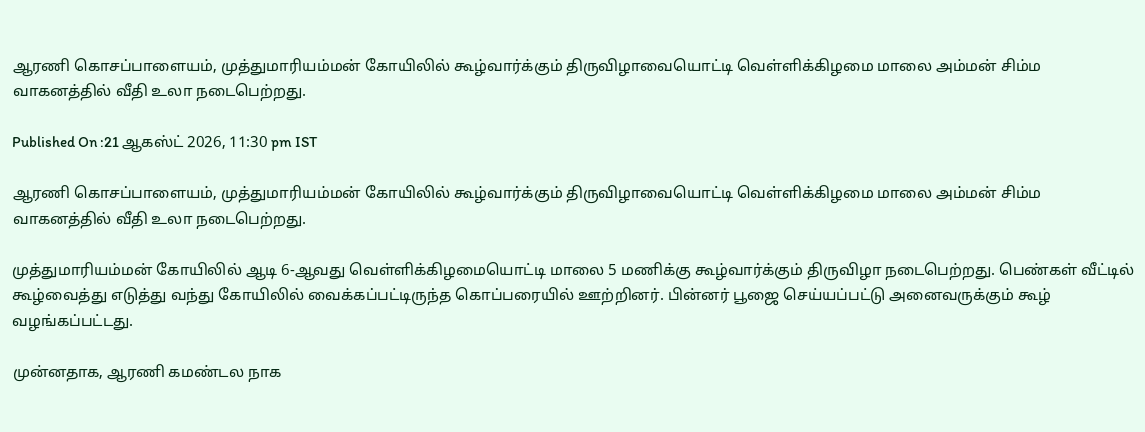ஆரணி கொசப்பாளையம், முத்துமாரியம்மன் கோயிலில் கூழ்வார்க்கும் திருவிழாவையொட்டி வெள்ளிக்கிழமை மாலை அம்மன் சிம்ம வாகனத்தில் வீதி உலா நடைபெற்றது.

Published On :21 ஆகஸ்ட் 2026, 11:30 pm IST

ஆரணி கொசப்பாளையம், முத்துமாரியம்மன் கோயிலில் கூழ்வார்க்கும் திருவிழாவையொட்டி வெள்ளிக்கிழமை மாலை அம்மன் சிம்ம வாகனத்தில் வீதி உலா நடைபெற்றது.

முத்துமாரியம்மன் கோயிலில் ஆடி 6-ஆவது வெள்ளிக்கிழமையொட்டி மாலை 5 மணிக்கு கூழ்வார்க்கும் திருவிழா நடைபெற்றது. பெண்கள் வீட்டில் கூழ்வைத்து எடுத்து வந்து கோயிலில் வைக்கப்பட்டிருந்த கொப்பரையில் ஊற்றினர். பின்னர் பூஜை செய்யப்பட்டு அனைவருக்கும் கூழ் வழங்கப்பட்டது.

முன்னதாக, ஆரணி கமண்டல நாக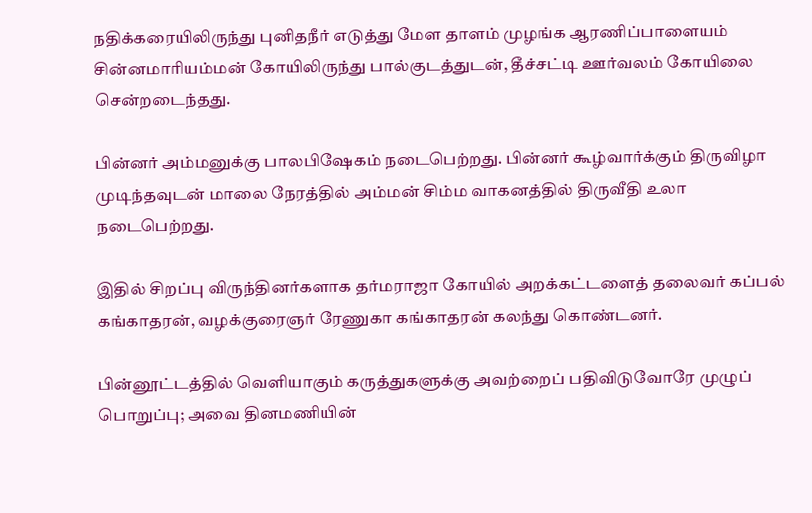நதிக்கரையிலிருந்து புனிதநீர் எடுத்து மேள தாளம் முழங்க ஆரணிப்பாளையம் சின்னமாரியம்மன் கோயிலிருந்து பால்குடத்துடன், தீச்சட்டி ஊர்வலம் கோயிலை சென்றடைந்தது.

பின்னர் அம்மனுக்கு பாலபிஷேகம் நடைபெற்றது. பின்னர் கூழ்வார்க்கும் திருவிழா முடிந்தவுடன் மாலை நேரத்தில் அம்மன் சிம்ம வாகனத்தில் திருவீதி உலா நடைபெற்றது.

இதில் சிறப்பு விருந்தினர்களாக தர்மராஜா கோயில் அறக்கட்டளைத் தலைவர் கப்பல் கங்காதரன், வழக்குரைஞர் ரேணுகா கங்காதரன் கலந்து கொண்டனர்.

பின்னூட்டத்தில் வெளியாகும் கருத்துகளுக்கு அவற்றைப் பதிவிடுவோரே முழுப் பொறுப்பு; அவை தினமணியின்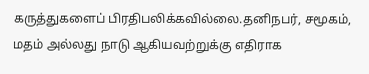கருத்துகளைப் பிரதிபலிக்கவில்லை.தனிநபர், சமூகம், மதம் அல்லது நாடு ஆகியவற்றுக்கு எதிராக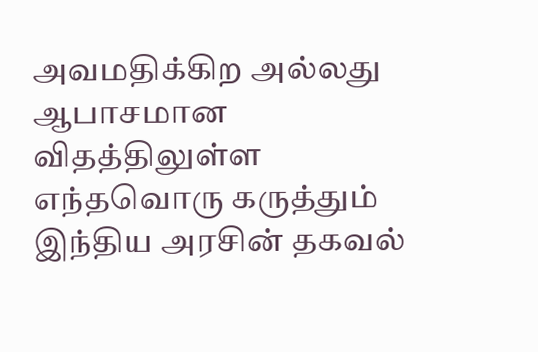அவமதிக்கிற அல்லது ஆபாசமான விதத்திலுள்ள எந்தவொரு கருத்தும் இந்திய அரசின் தகவல்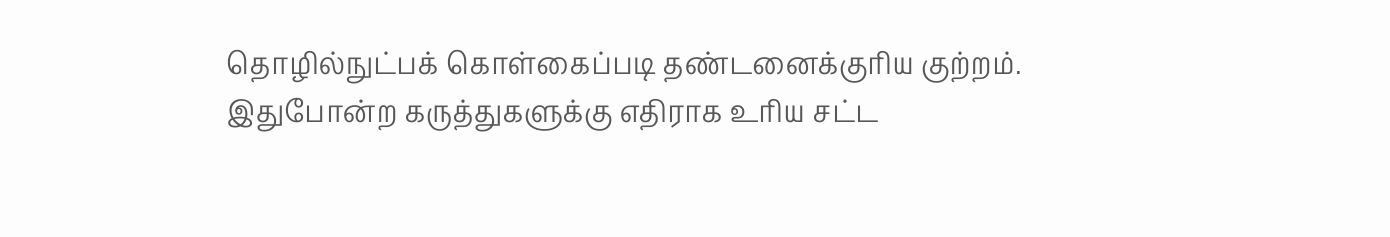தொழில்நுட்பக் கொள்கைப்படி தண்டனைக்குரிய குற்றம். இதுபோன்ற கருத்துகளுக்கு எதிராக உரிய சட்ட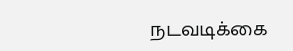நடவடிக்கை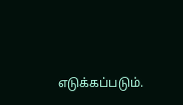எடுக்கப்படும்.